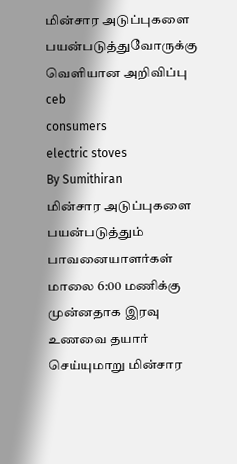மின்சார அடுப்புகளை பயன்படுத்துவோருக்கு வெளியான அறிவிப்பு
ceb
consumers
electric stoves
By Sumithiran
மின்சார அடுப்புகளை பயன்படுத்தும் பாவனையாளர்கள் மாலை 6:00 மணிக்கு முன்னதாக இரவு உணவை தயார் செய்யுமாறு மின்சார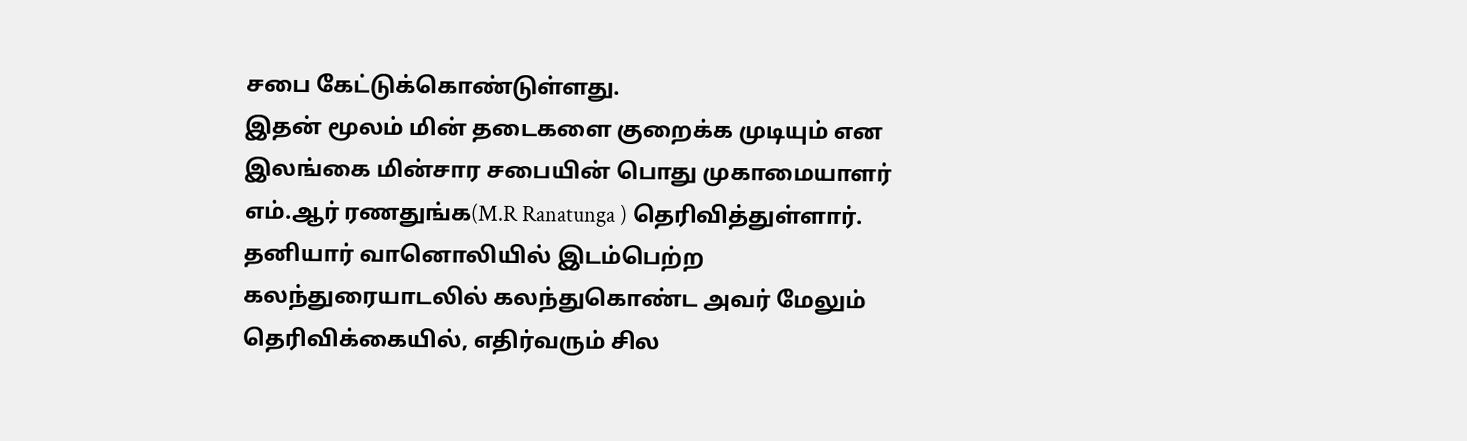சபை கேட்டுக்கொண்டுள்ளது.
இதன் மூலம் மின் தடைகளை குறைக்க முடியும் என இலங்கை மின்சார சபையின் பொது முகாமையாளர் எம்.ஆர் ரணதுங்க(M.R Ranatunga ) தெரிவித்துள்ளார்.
தனியார் வானொலியில் இடம்பெற்ற கலந்துரையாடலில் கலந்துகொண்ட அவர் மேலும் தெரிவிக்கையில், எதிர்வரும் சில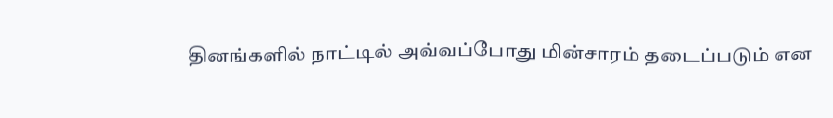தினங்களில் நாட்டில் அவ்வப்போது மின்சாரம் தடைப்படும் என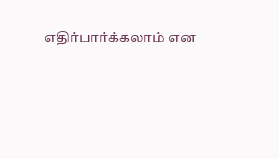எதிர்பார்க்கலாம் என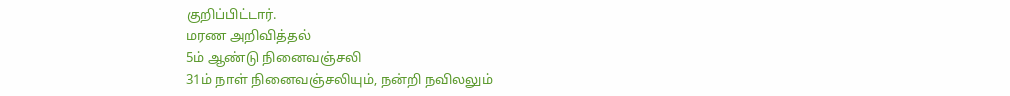குறிப்பிட்டார்.
மரண அறிவித்தல்
5ம் ஆண்டு நினைவஞ்சலி
31ம் நாள் நினைவஞ்சலியும், நன்றி நவிலலும்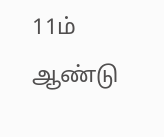11ம் ஆண்டு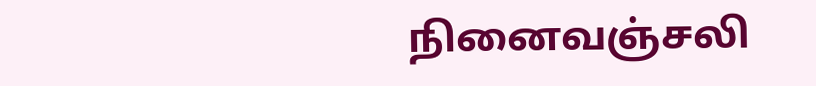நினைவஞ்சலி